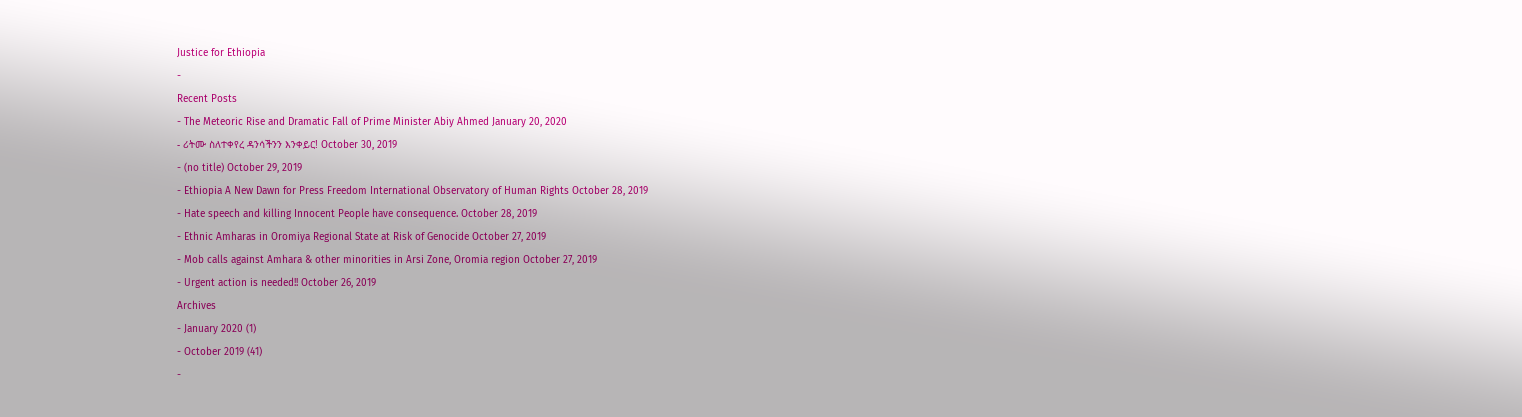Justice for Ethiopia
-
Recent Posts
- The Meteoric Rise and Dramatic Fall of Prime Minister Abiy Ahmed January 20, 2020
- ሪትሙ ስለተቀየረ ዳንሳችንን እንቀይር! October 30, 2019
- (no title) October 29, 2019
- Ethiopia A New Dawn for Press Freedom International Observatory of Human Rights October 28, 2019
- Hate speech and killing Innocent People have consequence. October 28, 2019
- Ethnic Amharas in Oromiya Regional State at Risk of Genocide October 27, 2019
- Mob calls against Amhara & other minorities in Arsi Zone, Oromia region October 27, 2019
- Urgent action is needed!! October 26, 2019
Archives
- January 2020 (1)
- October 2019 (41)
-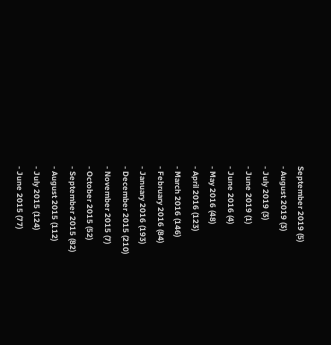September 2019 (5)
- August 2019 (3)
- July 2019 (3)
- June 2019 (1)
- June 2016 (4)
- May 2016 (48)
- April 2016 (123)
- March 2016 (146)
- February 2016 (84)
- January 2016 (193)
- December 2015 (210)
- November 2015 (7)
- October 2015 (52)
- September 2015 (82)
- August 2015 (112)
- July 2015 (124)
- June 2015 (77)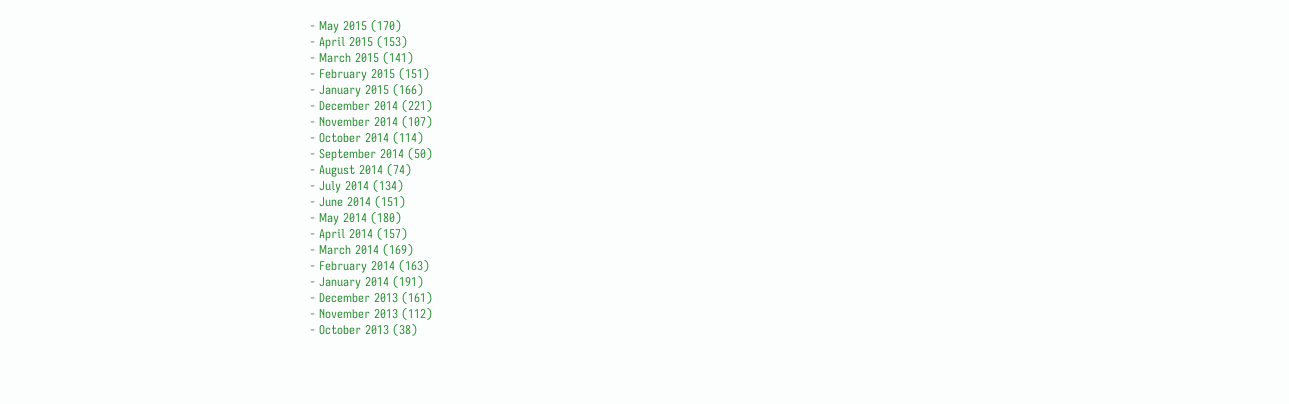- May 2015 (170)
- April 2015 (153)
- March 2015 (141)
- February 2015 (151)
- January 2015 (166)
- December 2014 (221)
- November 2014 (107)
- October 2014 (114)
- September 2014 (50)
- August 2014 (74)
- July 2014 (134)
- June 2014 (151)
- May 2014 (180)
- April 2014 (157)
- March 2014 (169)
- February 2014 (163)
- January 2014 (191)
- December 2013 (161)
- November 2013 (112)
- October 2013 (38)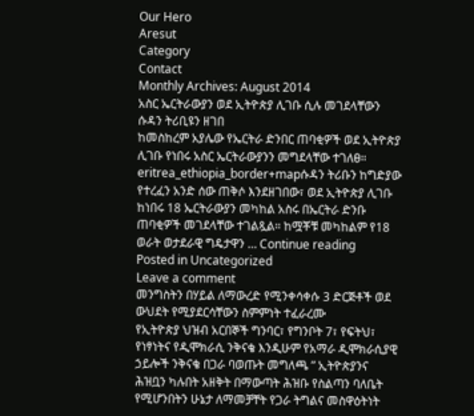Our Hero
Aresut
Category
Contact
Monthly Archives: August 2014
አስር ኤርትራውያን ወደ ኢትዮጵያ ሊገቡ ሲሉ መገደላቸውን ሱዳን ትሪቢዩን ዘገበ
ከመስከረም አያሌው የኤርትራ ድንበር ጠባቂዎች ወደ ኢትዮጵያ ሊገቡ የነበሩ አስር ኤርትራውያንን መግደላቸው ተገለፀ። eritrea_ethiopia_border+mapሱዳን ትሪቡን ከግድያው የተረፈን አንድ ሰው ጠቅሶ እንደዘገበው፣ ወደ ኢትዮጵያ ሊገቡ ከነበሩ 18 ኤርትራውያን መካከል አስሩ በኤርትራ ድንቡ ጠባቂዎች መገደላቸው ተገልጿል። ከሟቾቹ መካከልም የ18 ወራት ወታደራዊ ግዴታዋን … Continue reading
Posted in Uncategorized
Leave a comment
መንግስትን በሃይል ለማውረድ የሚንቀሳቀሱ 3 ድርጅቶች ወደ ውህደት የሚያደርሳቸውን ስምምነት ተፈራረሙ
የኢትዮጵያ ህዝብ አርበኞች ግንባር፣ የግንቦት 7፣ የፍትህ፣ የነፃነትና የዲሞክራሲ ንቅናቄ እንዲሁም የአማራ ዲሞክራሲያዊ ኃይሎች ንቅናቄ በጋራ ባወጡት መግለጫ ” ኢትዮጵያንና ሕዝቧን ካሉበት አዘቅት በማውጣት ሕዝቡ የስልጣን ባለቤት የሚሆንበትን ሁኔታ ለማመቻቸት የጋራ ትግልና መስዋዕትነት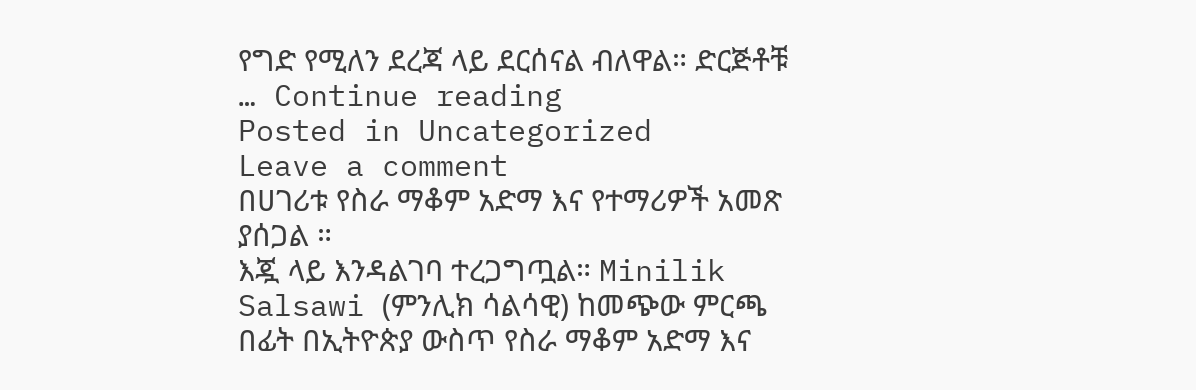የግድ የሚለን ደረጃ ላይ ደርሰናል ብለዋል። ድርጅቶቹ … Continue reading
Posted in Uncategorized
Leave a comment
በሀገሪቱ የስራ ማቆም አድማ እና የተማሪዎች አመጽ ያሰጋል ።
እጇ ላይ እንዳልገባ ተረጋግጧል። Minilik Salsawi (ምንሊክ ሳልሳዊ) ከመጭው ምርጫ በፊት በኢትዮጵያ ውስጥ የስራ ማቆም አድማ እና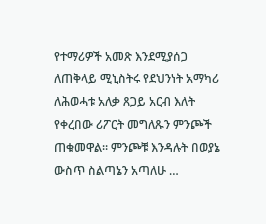የተማሪዎች አመጽ እንደሚያሰጋ ለጠቅላይ ሚኒስትሩ የደህንነት አማካሪ ለሕወሓቱ አለቃ ጸጋይ አርብ እለት የቀረበው ሪፖርት መግለጹን ምንጮች ጠቁመዋል። ምንጮቹ እንዳሉት በወያኔ ውስጥ ስልጣኔን አጣለሁ …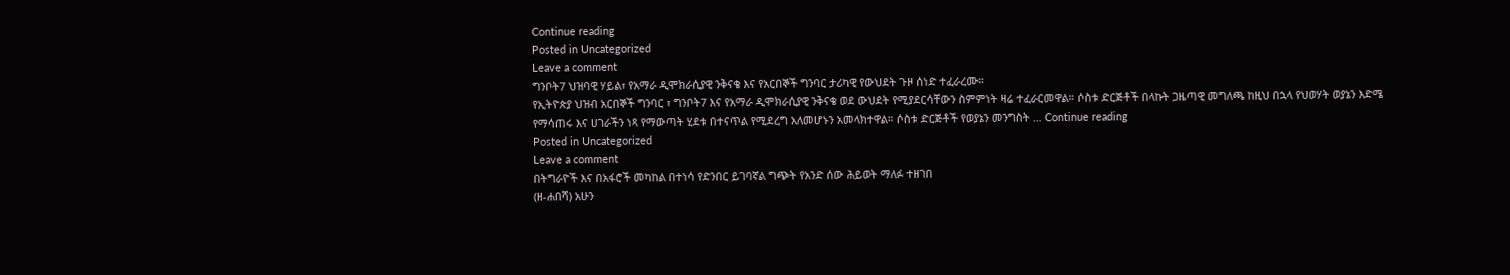Continue reading
Posted in Uncategorized
Leave a comment
ግንቦት7 ህዝባዊ ሃይል፣ የአማራ ዲሞክራሲያዊ ንቅናቄ እና የአርበኞች ግንባር ታሪካዊ የውህደት ጉዞ ሰነድ ተፈራረሙ።
የኢትዮጵያ ህዝብ አርበኞች ግንባር ፣ ግንቦት7 እና የአማራ ዲሞክራሲያዊ ንቅናቄ ወደ ውህደት የሚያደርሳቸውን ስምምነት ዛሬ ተፈራርመዋል። ሶስቱ ድርጅቶች በላኩት ጋዜጣዊ መግለጫ ከዚህ በኋላ የህወሃት ወያኔን እድሜ የማሳጠሩ እና ሀገራችን ነጻ የማውጣት ሂደቱ በተናጥል የሚደረግ አለመሆኑን አመላክተዋል። ሶስቱ ድርጅቶች የወያኔን መንግስት … Continue reading
Posted in Uncategorized
Leave a comment
በትግራዮች እና በአፋሮች መካከል በተነሳ የድንበር ይገባኛል ግጭት የአንድ ሰው ሕይወት ማለፉ ተዘገበ
(ዘ-ሐበሻ) አሁን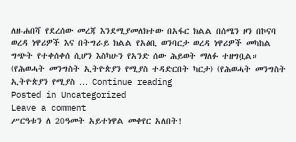ለዘ-ሐበሻ የደረሰው መረጃ እንደሚያመለክተው በአፋር ክልል በሰሜን ዞን በኮናባ ወረዳ ነዋሪዎች እና በትግራይ ክልል የአፅቢ ወንባርታ ወረዳ ነዋሪዎች መካከል ግጭት የተቀሰቀሰ ሲሆን እስካሁን የአንድ ሰው ሕይወት ማለፉ ተዘግቧል። (የሕወሓት መንግስት ኢትዮጵያን የሚያስ ተዳድርበት ካርታ) (የሕወሓት መንግስት ኢትዮጵያን የሚያስ … Continue reading
Posted in Uncategorized
Leave a comment
ሥርዓቱን ለ 20ዓመት አይተነዋል መቀየር አለበት!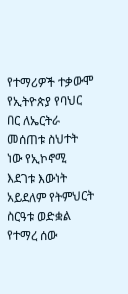የተማሪዎች ተቃውሞ
የኢትዮጵያ የባህር በር ለኤርትራ መሰጠቱ ስህተት ነው የኢኮኖሚ እደገቱ እውነት አይደለም የትምህርት ስርዓቱ ወድቋል የተማረ ሰው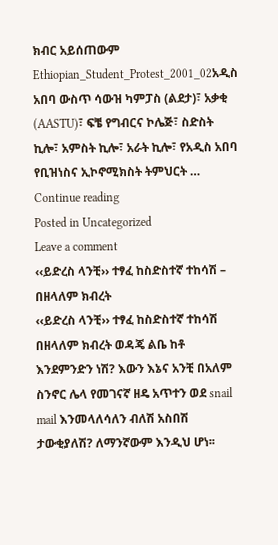ክብር አይሰጠውም Ethiopian_Student_Protest_2001_02አዲስ አበባ ውስጥ ሳውዝ ካምፓስ (ልደታ)፣ አቃቂ (AASTU)፣ ፍቼ የግብርና ኮሌጅ፣ ስድስት ኪሎ፣ አምስት ኪሎ፣ አራት ኪሎ፣ የአዲስ አበባ የቢዝነስና ኢኮኖሚክስት ትምህርት … Continue reading
Posted in Uncategorized
Leave a comment
‹‹ይድረስ ላንቺ›› ተፃፈ ከስድስተኛ ተከሳሽ – በዘላለም ክብረት
‹‹ይድረስ ላንቺ›› ተፃፈ ከስድስተኛ ተከሳሽ በዘላለም ክብረት ወዳጄ ልቤ ከቶ እንደምንድን ነሽ? እውን እኔና አንቺ በአለም ስንኖር ሌላ የመገናኛ ዘዴ አጥተን ወደ snail mail እንመላለሳለን ብለሽ አስበሽ ታውቂያለሽ? ለማንኛውም እንዲህ ሆነ፡፡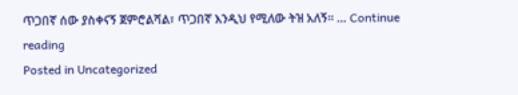ጥጋበኛ ሰው ያስቀናኝ ጀምሮልሻል፣ ጥጋበኛ እንዲህ የሚለው ትዝ አለኝ፡፡ … Continue reading
Posted in Uncategorized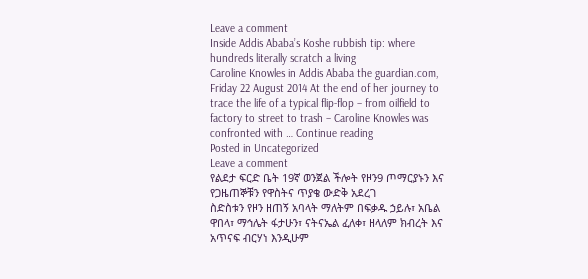Leave a comment
Inside Addis Ababa’s Koshe rubbish tip: where hundreds literally scratch a living
Caroline Knowles in Addis Ababa the guardian.com, Friday 22 August 2014 At the end of her journey to trace the life of a typical flip-flop – from oilfield to factory to street to trash – Caroline Knowles was confronted with … Continue reading
Posted in Uncategorized
Leave a comment
የልደታ ፍርድ ቤት 19ኛ ወንጀል ችሎት የዞን9 ጦማርያኑን እና የጋዜጠኞቹን የዋስትና ጥያቄ ውድቅ አደረገ
ስድስቱን የዞን ዘጠኝ አባላት ማለትም በፍቃዱ ኃይሉ፣ አቤል ዋበላ፣ ማኅሌት ፋታሁን፣ ናትናኤል ፈለቀ፣ ዘላለም ክብረት እና አጥናፍ ብርሃነ እንዲሁም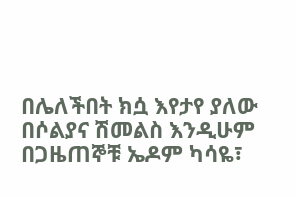በሌለችበት ክሷ እየታየ ያለው በሶልያና ሽመልስ እንዲሁም በጋዜጠኞቹ ኤዶም ካሳዬ፣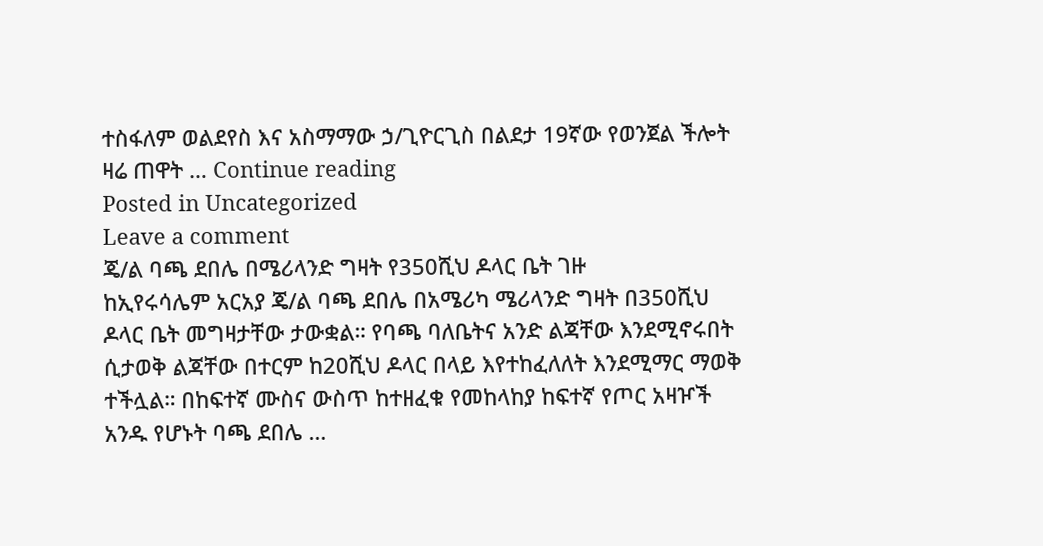ተስፋለም ወልደየስ እና አስማማው ኃ/ጊዮርጊስ በልደታ 19ኛው የወንጀል ችሎት ዛሬ ጠዋት … Continue reading
Posted in Uncategorized
Leave a comment
ጄ/ል ባጫ ደበሌ በሜሪላንድ ግዛት የ350ሺህ ዶላር ቤት ገዙ
ከኢየሩሳሌም አርአያ ጄ/ል ባጫ ደበሌ በአሜሪካ ሜሪላንድ ግዛት በ350ሺህ ዶላር ቤት መግዛታቸው ታውቋል። የባጫ ባለቤትና አንድ ልጃቸው እንደሚኖሩበት ሲታወቅ ልጃቸው በተርም ከ20ሺህ ዶላር በላይ እየተከፈለለት እንደሚማር ማወቅ ተችሏል። በከፍተኛ ሙስና ውስጥ ከተዘፈቁ የመከላከያ ከፍተኛ የጦር አዛዦች አንዱ የሆኑት ባጫ ደበሌ …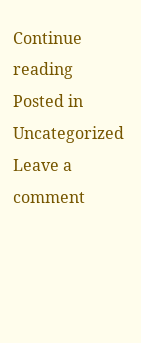Continue reading
Posted in Uncategorized
Leave a comment